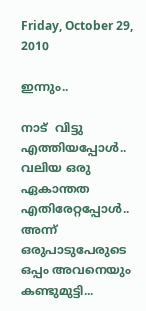Friday, October 29, 2010

ഇന്നും..

നാട്  വിട്ടു എത്തിയപ്പോള്‍.. വലിയ ഒരു ഏകാന്തത എതിരേറ്റപ്പോള്‍.. അന്ന് ഒരുപാടുപേരുടെ ഒപ്പം അവനെയും കണ്ടുമുട്ടി...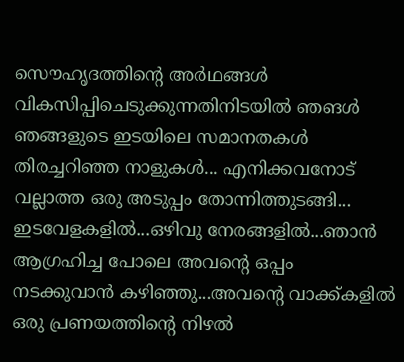സൌഹൃദത്തിന്റെ അര്‍ഥങ്ങള്‍ വികസിപ്പിചെടുക്കുന്നതിനിടയില്‍ ഞങള്‍ ഞങ്ങളുടെ ഇടയിലെ സമാനതകള്‍ തിരച്ചറിഞ്ഞ നാളുകള്‍... എനിക്കവനോട് വല്ലാത്ത ഒരു അടുപ്പം തോന്നിത്തുടങ്ങി... ഇടവേളകളില്‍...ഒഴിവു നേരങ്ങളില്‍...ഞാന്‍ ആഗ്രഹിച്ച പോലെ അവന്റെ ഒപ്പം നടക്കുവാന്‍ കഴിഞ്ഞു...അവന്റെ വാക്ക്കളില്‍  ഒരു പ്രണയത്തിന്റെ നിഴല്‍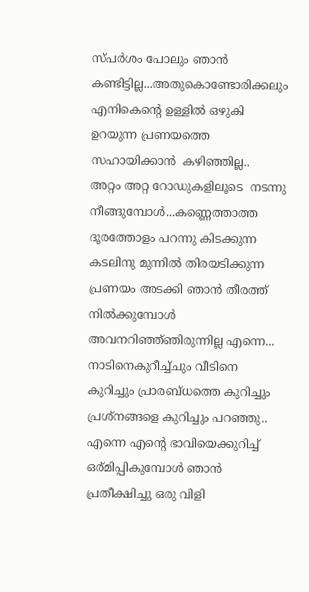സ്പര്‍ശം പോലും ഞാന്‍ കണ്ടിട്ടില്ല...അതുകൊണ്ടോരിക്കലും എനികെന്റെ ഉള്ളില്‍ ഒഴുകി ഉറയുന്ന പ്രണയത്തെ സഹായിക്കാന്‍  കഴിഞ്ഞില്ല..
അറ്റം അറ്റ റോഡുകളിലൂടെ  നടന്നു നീങ്ങുമ്പോള്‍...കണ്ണെത്താത്ത  ദൂരത്തോളം പറന്നു കിടക്കുന്ന കടലിനു മുന്നില്‍ തിരയടിക്കുന്ന പ്രണയം അടക്കി ഞാന്‍ തീരത്ത് നില്‍ക്കുമ്പോള്‍ അവനറിഞ്ഞ്ഞിരുന്നില്ല എന്നെ...
നാടിനെകുറീച്ച്ചും വീടിനെ കുറിച്ചും പ്രാരബ്ധത്തെ കുറിച്ചും പ്രശ്നങ്ങളെ കുറിച്ചും പറഞ്ഞു.. എന്നെ എന്റെ ഭാവിയെക്കുറിച്ച് ഒര്മിപ്പികുമ്പോള്‍ ഞാന്‍ പ്രതീക്ഷിച്ചു ഒരു വിളി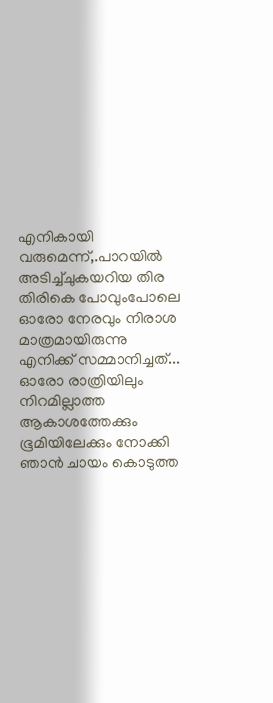എനികായി വരുമെന്ന്,.പാറയില്‍ അടിച്ച്ചുകയറിയ തിര തിരികെ പോവുംപോലെ ഓരോ നേരവും നിരാശ മാത്രമായിരുന്നു എനിക്ക് സമ്മാനിച്ചത്‌...
ഓരോ രാത്രിയിലും നിറമില്ലാത്ത  ആകാശത്തേക്കും ഭൂമിയിലേക്കും നോക്കി ഞാന്‍ ചായം കൊടുത്ത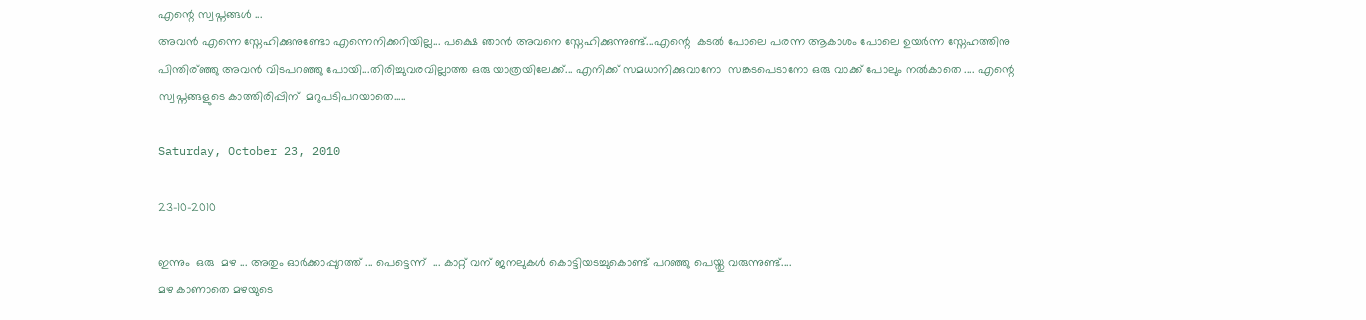എന്റെ സ്വപ്നങ്ങള്‍ ...
അവന്‍ എന്നെ സ്നേഹിക്കുനുണ്ടോ എന്നെനിക്കറിയില്ല... പക്ഷെ ഞാന്‍ അവനെ സ്നേഹിക്കുന്നുണ്ട്...എന്റെ  കടല്‍ പോലെ പരന്ന ആകാശം പോലെ ഉയര്‍ന്ന സ്നേഹത്തിനു പിന്തിര്ഞ്ഞു അവന്‍ വിടപറഞ്ഞു പോയി...തിരിച്ചുവരവില്ലാത്ത ഒരു യാത്രയിലേക്ക്... എനിക്ക് സമധാനിക്കുവാനോ  സങ്കടപെടാനോ ഒരു വാക്ക് പോലും നല്‍കാതെ .... എന്റെ സ്വപ്നങ്ങളുടെ കാത്തിരിപ്പിന്  മറുപടിപറയാതെ.....

Saturday, October 23, 2010

23-10-2010

ഇന്നും  ഒരു  മഴ ... അതും ഓര്‍ക്കാപ്പുറത്ത് ... പെട്ടെന്ന്  ... കാറ്റ് വന് ജനലുകള്‍ കൊട്ടിയടച്ചുകൊണ്ട് പറഞ്ഞു പെയ്തു വരുന്നുണ്ട്....
മഴ കാണാതെ മഴയുടെ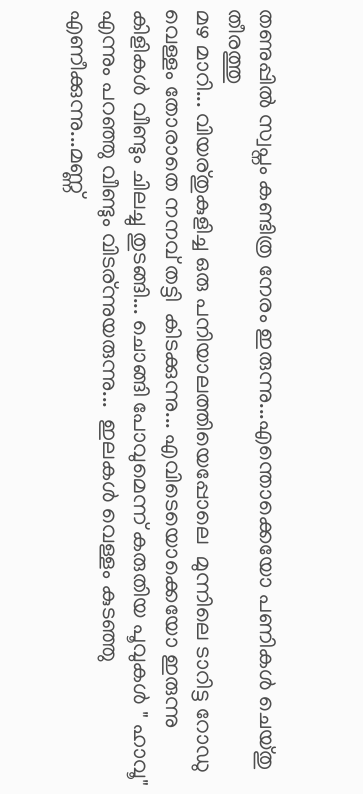തണുപ്പില്‍ സ്വപ്നം കണ്ടിത്ര നേരം ഇരുന്നു...എന്തൊക്കെയോ പണികള്‍ ചെയ്തു തീരത്തു
മഴ മാറി... വിയര്തുകുളിച്ച ഒരു പനിയാലത്തിയെപ്പോലെ  മുന്നിലെ ടാറിട്ട റോഡു വെള്ളം തോരാതെ നനവ്‌ തട്ടി  കിടക്കുന്നു... എവിടെയൊക്കെയോ ഇരുന്നു കിളികള്‍ വീണ്ടും ചിലച്ചു തുടങ്ങി... ചൊങ്ങി പോവുമെന്ന് കരുതിയ പൂവുകള്‍ " ഹാവൂ" എന്നും പറഞ്ഞു വീണ്ടും വിടര്ന്നുയരുന്നു...  ഇലകള്‍ വെള്ളം കുടഞ്ഞു എണീക്കുന്നു...മണ്ണ്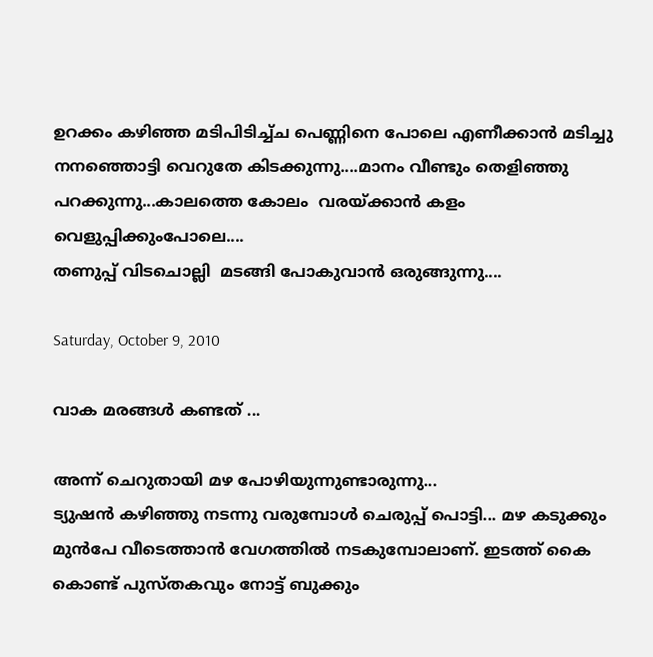ഉറക്കം കഴിഞ്ഞ മടിപിടിച്ച്ച പെണ്ണിനെ പോലെ എണീക്കാന്‍ മടിച്ചു  നനഞ്ഞൊട്ടി വെറുതേ കിടക്കുന്നു....മാനം വീണ്ടും തെളിഞ്ഞു പറക്കുന്നു...കാലത്തെ കോലം  വരയ്ക്കാന്‍ കളം വെളുപ്പിക്കുംപോലെ....
തണുപ്പ് വിടചൊല്ലി  മടങ്ങി പോകുവാന്‍ ഒരുങ്ങുന്നു....

Saturday, October 9, 2010

വാക മരങ്ങള്‍ കണ്ടത് ...

അന്ന് ചെറുതായി മഴ പോഴിയുന്നുണ്ടാരുന്നു...
ട്യുഷന്‍ കഴിഞ്ഞു നടന്നു വരുമ്പോള്‍ ചെരുപ്പ് പൊട്ടി... മഴ കടുക്കും മുന്‍പേ വീടെത്താന്‍ വേഗത്തില്‍ നടകുമ്പോലാണ്. ഇടത്ത് കൈ കൊണ്ട് പുസ്തകവും നോട്ട് ബുക്കും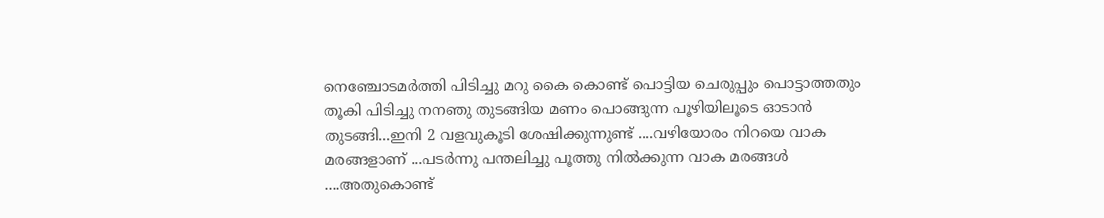നെഞ്ചോടമര്‍ത്തി പിടിച്ചു മറു കൈ കൊണ്ട് പൊട്ടിയ ചെരുപ്പും പൊട്ടാത്തതും തൂകി പിടിച്ചു നനഞു തുടങ്ങിയ മണം പൊങ്ങുന്ന പൂഴിയിലൂടെ ഓടാന്‍ തുടങ്ങി...ഇനി 2 വളവുകൂടി ശേഷിക്കുന്നുണ്ട് ....വഴിയോരം നിറയെ വാക മരങ്ങളാണ് ...പടര്‍ന്നു പന്തലിച്ചു പൂത്തു നില്‍ക്കുന്ന വാക മരങ്ങള്‍ ....അതുകൊണ്ട്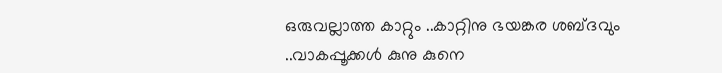ഒരുവല്ലാത്ത കാറ്റും ..കാറ്റിനു ഭയങ്കര ശബ്ദവും ..വാകപ്പൂക്കള്‍ കുനു കുനെ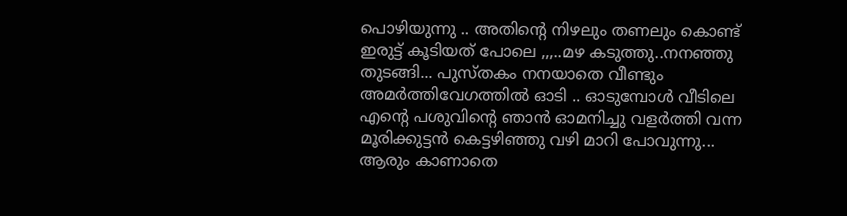പൊഴിയുന്നു .. അതിന്റെ നിഴലും തണലും കൊണ്ട് ഇരുട്ട് കൂടിയത് പോലെ ,,,..മഴ കടുത്തു..നനഞ്ഞു തുടങ്ങി... പുസ്തകം നനയാതെ വീണ്ടും അമര്‍ത്തിവേഗത്തില്‍ ഓടി .. ഓടുമ്പോള്‍ വീടിലെ എന്റെ പശുവിന്റെ ഞാന്‍ ഓമനിച്ചു വളര്‍ത്തി വന്ന മൂരിക്കുട്ടന്‍ കെട്ടഴിഞ്ഞു വഴി മാറി പോവുന്നു... ആരും കാണാതെ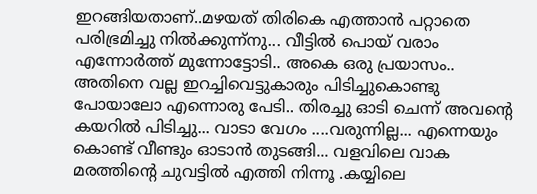ഇറങ്ങിയതാണ്..മഴയത് തിരികെ എത്താന്‍ പറ്റാതെ പരിഭ്രമിച്ചു നില്‍ക്കുന്ന്നു... വീട്ടില്‍ പൊയ് വരാം എന്നോര്‍ത്ത് മുന്നോട്ടോടി.. അകെ ഒരു പ്രയാസം.. അതിനെ വല്ല ഇറച്ചിവെട്ടുകാരും പിടിച്ചുകൊണ്ടു പോയാലോ എന്നൊരു പേടി.. തിരച്ചു ഓടി ചെന്ന് അവന്റെ കയറില്‍ പിടിച്ചു... വാടാ വേഗം ....വരുന്നില്ല... എന്നെയും കൊണ്ട് വീണ്ടും ഓടാന്‍ തുടങ്ങി... വളവിലെ വാക മരത്തിന്റെ ചുവട്ടില്‍ എത്തി നിന്നൂ .കയ്യിലെ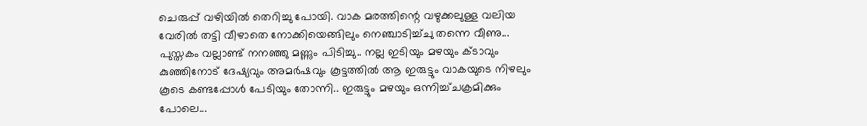ചെരുപ്പ് വഴിയില്‍ തെറിച്ചു പോയി. വാക മരത്തിന്റെ വഴുക്കലുള്ള വലിയ വേരില്‍ തട്ടി വീഴാതെ നോക്കിയെങ്ങിലും നെഞ്ചാടിച്ച്ചു തന്നെ വീണു... പുസ്തകം വല്ലാണ്ട് നനഞ്ഞു മണ്ണും പിടിച്ചു.. നല്ല ഇടിയും മഴയും ക്ടാവും കുഞ്ഞിനോട് ദേഷ്യവും അമര്‍ഷവും കൂട്ടത്തില്‍ ആ ഇരുട്ടും വാകയുടെ നിഴലും കൂടെ കണ്ടപ്പോള്‍ പേടിയും തോന്നി.. ഇരുട്ടും മഴയും ഒന്നിച്ച്ചക്രമിക്കും പോലെ...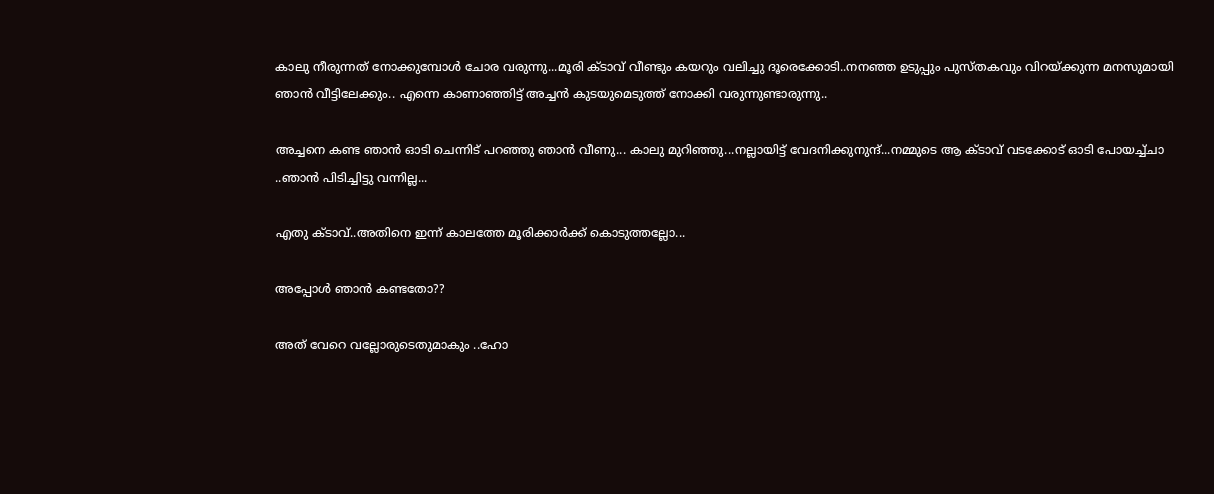കാലു നീരുന്നത് നോക്കുമ്പോള്‍ ചോര വരുന്നു...മൂരി ക്ടാവ് വീണ്ടും കയറും വലിച്ചു ദൂരെക്കോടി..നനഞ്ഞ ഉടുപ്പും പുസ്തകവും വിറയ്ക്കുന്ന മനസുമായി ഞാന്‍ വീട്ടിലേക്കും.. എന്നെ കാണാഞ്ഞിട്ട് അച്ചന്‍ കുടയുമെടുത്ത് നോക്കി വരുന്നുണ്ടാരുന്നു..

അച്ചനെ കണ്ട ഞാന്‍ ഓടി ചെന്നിട് പറഞ്ഞു ഞാന്‍ വീണു... കാലു മുറിഞ്ഞു...നല്ലായിട്ട് വേദനിക്കുനുന്ദ്...നമ്മുടെ ആ ക്ടാവ് വടക്കോട് ഓടി പോയച്ച്ചാ ..ഞാന്‍ പിടിച്ചിട്ടു വന്നില്ല...

എതു ക്ടാവ്..അതിനെ ഇന്ന് കാലത്തേ മൂരിക്കാര്‍ക്ക് കൊടുത്തല്ലോ...

അപ്പോള്‍ ഞാന്‍ കണ്ടതോ??

അത് വേറെ വല്ലോരുടെതുമാകും ..ഹോ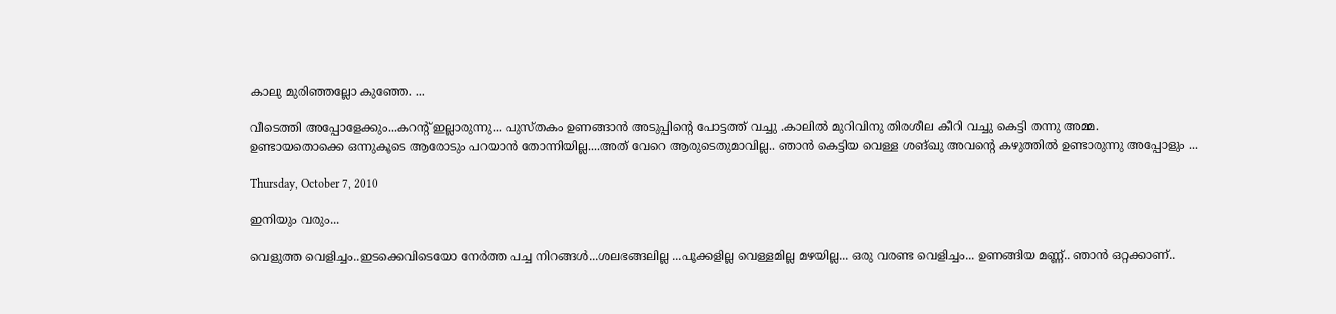കാലു മുരിഞ്ഞല്ലോ കുഞ്ഞേ. ...

വീടെത്തി അപ്പോളേക്കും...കറന്റ്‌ ഇല്ലാരുന്നു... പുസ്തകം ഉണങ്ങാന്‍ അടുപ്പിന്റെ പോട്ടത്ത് വച്ചു .കാലില്‍ മുറിവിനു തിരശീല കീറി വച്ചു കെട്ടി തന്നു അമ്മ.
ഉണ്ടായതൊക്കെ ഒന്നുകൂടെ ആരോടും പറയാന്‍ തോന്നിയില്ല....അത് വേറെ ആരുടെതുമാവില്ല.. ഞാന്‍ കെട്ടിയ വെള്ള ശങ്ഖു അവന്റെ കഴുത്തില്‍ ഉണ്ടാരുന്നു അപ്പോളും ...

Thursday, October 7, 2010

ഇനിയും വരും...

വെളുത്ത വെളിച്ചം..ഇടക്കെവിടെയോ നേര്‍ത്ത പച്ച നിറങ്ങള്‍...ശലഭങ്ങലില്ല ...പൂക്കളില്ല വെള്ളമില്ല മഴയില്ല... ഒരു വരണ്ട വെളിച്ചം... ഉണങ്ങിയ മണ്ണ്.. ഞാന്‍ ഒറ്റക്കാണ്..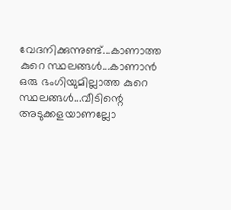വേദനിക്കുന്നുണ്ട്...കാണാത്ത കുറെ സ്ഥലങ്ങള്‍...കാണാന്‍ ഒരു ഭംഗിയുമില്ലാത്ത കുറെ സ്ഥലങ്ങള്‍...വീടിന്റെ അടുക്കളയാണല്ലോ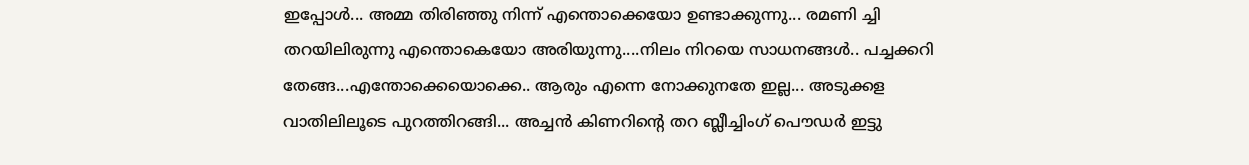ഇപ്പോള്‍... അമ്മ തിരിഞ്ഞു നിന്ന് എന്തൊക്കെയോ ഉണ്ടാക്കുന്നു... രമണി ച്ചി തറയിലിരുന്നു എന്തൊകെയോ അരിയുന്നു....നിലം നിറയെ സാധനങ്ങള്‍.. പച്ചക്കറി തേങ്ങ...എന്തോക്കെയൊക്കെ.. ആരും എന്നെ നോക്കുനതേ ഇല്ല... അടുക്കള വാതിലിലൂടെ പുറത്തിറങ്ങി... അച്ചന്‍ കിണറിന്റെ തറ ബ്ലീച്ചിംഗ് പൌഡര്‍ ഇട്ടു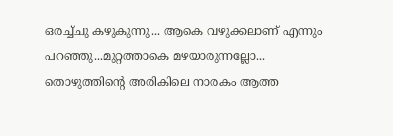ഒരച്ച്ചു കഴുകുന്നു... ആകെ വഴുക്കലാണ് എന്നും പറഞ്ഞു...മുറ്റത്താകെ മഴയാരുന്നല്ലോ... തൊഴുത്തിന്റെ അരികിലെ നാരകം ആത്ത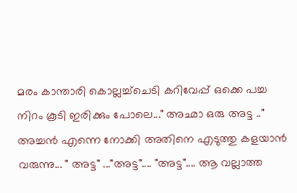മരം കാന്താരി കൊല്ലച്ച്ചെടി കറിവേപ്പ് ഒക്കെ പച്ച നിറം കൂടി ഇരിക്കും പോലെ..." അഛാ ഒരു അട്ട .." അച്ചന്‍ എന്നെ നോക്കി അതിനെ എടുത്തു കളയാന്‍ വരുന്നു... " അട്ട" ..."അട്ട".... "അട്ട".... ആ വല്ലാത്ത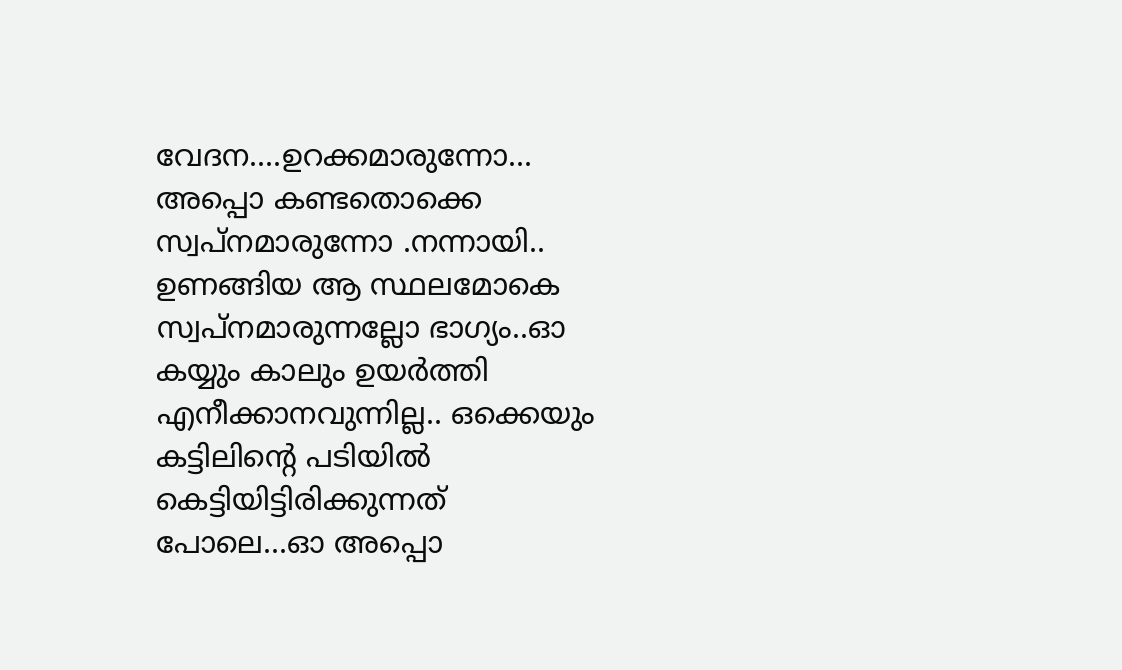വേദന....ഉറക്കമാരുന്നോ... അപ്പൊ കണ്ടതൊക്കെ സ്വപ്നമാരുന്നോ .നന്നായി.. ഉണങ്ങിയ ആ സ്ഥലമോകെ സ്വപ്നമാരുന്നല്ലോ ഭാഗ്യം..ഓ കയ്യും കാലും ഉയര്‍ത്തി എനീക്കാനവുന്നില്ല.. ഒക്കെയും കട്ടിലിന്റെ പടിയില്‍ കെട്ടിയിട്ടിരിക്കുന്നത് പോലെ...ഓ അപ്പൊ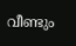വീണ്ടും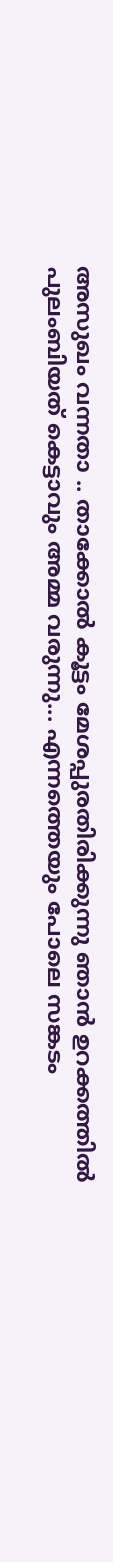അസുഖം വന്നതാ .. താക്കോല്‍ കൂട്ടം മേശപ്പുരതിരിക്കുന്നു ഞാന്‍ ഉറക്കത്തില്‍ പുലംബിയത് കെട്ടാവും അമ്മ വരുന്നു... എന്നത്തെയും പോലെ സങ്കടം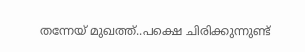തന്നേയ് മുഖത്ത്..പക്ഷെ ചിരിക്കുന്നുണ്ട്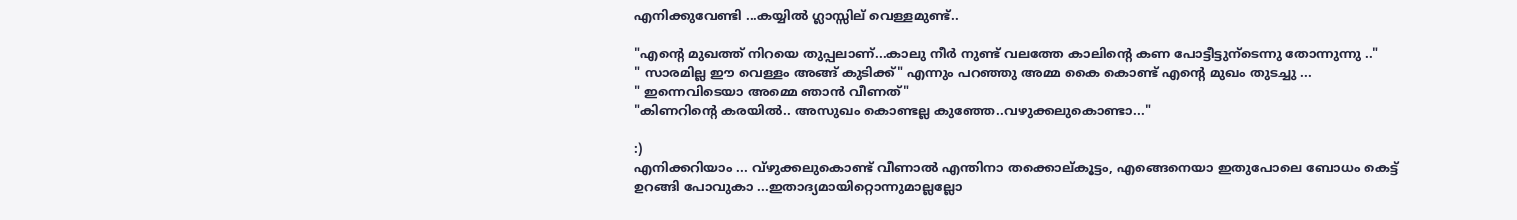എനിക്കുവേണ്ടി ...കയ്യില്‍ ഗ്ലാസ്സില് വെള്ളമുണ്ട്..

"എന്റെ മുഖത്ത് നിറയെ തുപ്പലാണ്...കാലു നീര്‍ നുണ്ട് വലത്തേ കാലിന്റെ കണ പോട്ടീട്ടുന്ടെന്നു തോന്നുന്നു .."
" സാരമില്ല ഈ വെള്ളം അങ്ങ് കുടിക്ക്" എന്നും പറഞ്ഞു അമ്മ കൈ കൊണ്ട് എന്റെ മുഖം തുടച്ചു ...
" ഇന്നെവിടെയാ അമ്മെ ഞാന്‍ വീണത്‌"
"കിണറിന്റെ കരയില്‍.. അസുഖം കൊണ്ടല്ല കുഞ്ഞേ..വഴുക്കലുകൊണ്ടാ..."

:)
എനിക്കറിയാം ... വ്ഴുക്കലുകൊണ്ട് വീണാല്‍ എന്തിനാ തക്കൊല്കൂട്ടം, എങ്ങെനെയാ ഇതുപോലെ ബോധം കെട്ട് ഉറങ്ങി പോവുകാ ...ഇതാദ്യമായിറ്റൊന്നുമാല്ലല്ലോ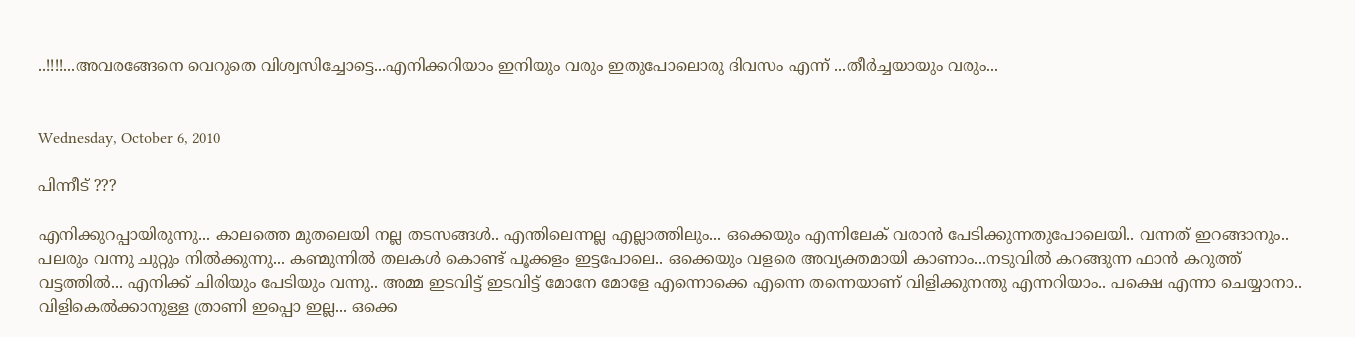..!!!!...അവരങ്ങേനെ വെറുതെ വിശ്വസിച്ചോട്ടെ...എനിക്കറിയാം ഇനിയും വരും ഇതുപോലൊരു ദിവസം എന്ന് ...തീര്‍ച്ചയായും വരും...


Wednesday, October 6, 2010

പിന്നീട് ???

എനിക്കുറപ്പായിരുന്നു... കാലത്തെ മുതലെയി നല്ല തടസങ്ങള്‍.. എന്തിലെന്നല്ല എല്ലാത്തിലും... ഒക്കെയും എന്നിലേക് വരാന്‍ പേടിക്കുന്നതുപോലെയി.. വന്നത് ഇറങ്ങാനും..
പലരും വന്നു ചുറ്റും നില്‍ക്കുന്നു... കണ്മുന്നില്‍ തലകള്‍ കൊണ്ട് പൂക്കളം ഇട്ടപോലെ.. ഒക്കെയും വളരെ അവ്യക്തമായി കാണാം...നടുവില്‍ കറങ്ങുന്ന ഫാന്‍ കറുത്ത് വട്ടത്തില്‍... എനിക്ക് ചിരിയും പേടിയും വന്നു.. അമ്മ ഇടവിട്ട്‌ ഇടവിട്ട്‌ മോനേ മോളേ എന്നൊക്കെ എന്നെ തന്നെയാണ് വിളിക്കുനന്തു എന്നറിയാം.. പക്ഷെ എന്നാ ചെയ്യാനാ.. വിളികെല്‍ക്കാനുള്ള ത്രാണി ഇപ്പൊ ഇല്ല... ഒക്കെ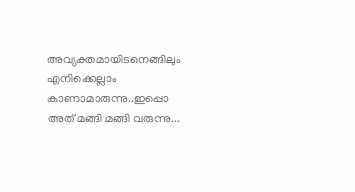അവ്യക്തമായിടനെങ്ങിലും എനിക്കെല്ലാം കാണാമാരുന്നു..ഇപ്പൊ അത് മങ്ങി മങ്ങി വരുന്നു...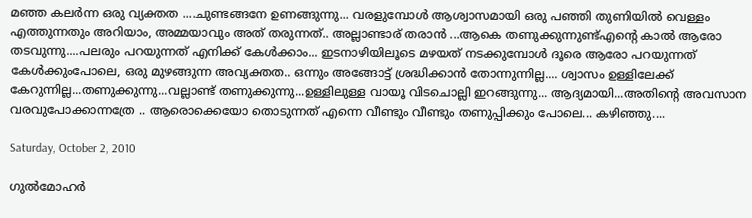മഞ്ഞ കലര്‍ന്ന ഒരു വ്യക്തത ....ചുണ്ടങ്ങനേ ഉണങ്ങുന്നു... വരളുമ്പോള്‍ ആശ്വാസമായി ഒരു പഞ്ഞി തുണിയില്‍ വെള്ളം എത്തുന്നതും അറിയാം, അമ്മയാവും അത് തരുന്നത്.. അല്ലാണ്ടാര് തരാന്‍ ...ആകെ തണുക്കുന്നുണ്ട്എന്റെ കാല്‍ ആരോ തടവുന്നു....പലരും പറയുന്നത് എനിക്ക് കേള്‍ക്കാം... ഇടനാഴിയിലൂടെ മഴയത് നടക്കുമ്പോള്‍ ദൂരെ ആരോ പറയുന്നത് കേള്‍ക്കുംപോലെ, ഒരു മുഴങ്ങുന്ന അവ്യക്തത.. ഒന്നും അങ്ങോട്ട്‌ ശ്രദ്ധിക്കാന്‍ തോന്നുന്നില്ല.... ശ്വാസം ഉള്ളിലേക്ക് കേറുന്നില്ല...തണുക്കുന്നു...വല്ലാണ്ട് തണുക്കുന്നു...ഉള്ളിലുള്ള വായൂ വിടചൊല്ലി ഇറങ്ങുന്നു... ആദ്യമായി...അതിന്റെ അവസാന വരവുപോക്കാന്നത്രേ .. ആരൊക്കെയോ തൊടുന്നത് എന്നെ വീണ്ടും വീണ്ടും തണുപ്പിക്കും പോലെ... കഴിഞ്ഞു....

Saturday, October 2, 2010

ഗുല്‍മോഹര്‍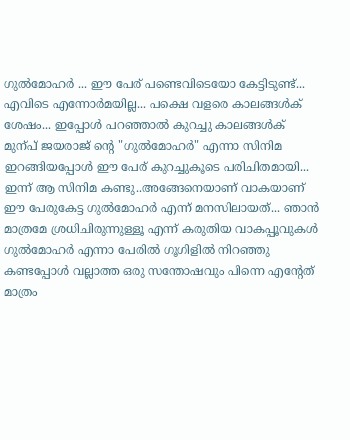ഗുല്‍മോഹര്‍ ... ഈ പേര് പണ്ടെവിടെയോ കേട്ടിടുണ്ട്... എവിടെ എന്നോര്‍മയില്ല... പക്ഷെ വളരെ കാലങ്ങള്‍ക് ശേഷം... ഇപ്പോള്‍ പറഞ്ഞാല്‍ കുറച്ചു കാലങ്ങള്‍ക് മുന്പ് ജയരാജ്‌ ന്റെ "ഗുല്‍മോഹര്‍" എന്നാ സിനിമ ഇറങ്ങിയപ്പോള്‍ ഈ പേര് കുറച്ചുകൂടെ പരിചിതമായി... ഇന്ന് ആ സിനിമ കണ്ടു..അങ്ങേനെയാണ് വാകയാണ് ഈ പേരുകേട്ട ഗുല്‍മോഹര്‍ എന്ന് മനസിലായത്... ഞാന്‍ മാത്രമേ ശ്രധിചിരുന്നുള്ളൂ എന്ന് കരുതിയ വാകപ്പൂവുകള്‍ ഗുല്‍മോഹര്‍ എന്നാ പേരില്‍ ഗൂഗിളില്‍ നിറഞ്ഞു കണ്ടപ്പോള്‍ വല്ലാത്ത ഒരു സന്തോഷവും പിന്നെ എന്റേത് മാത്രം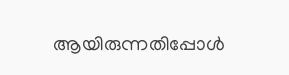ആയിരുന്നതിപ്പോള്‍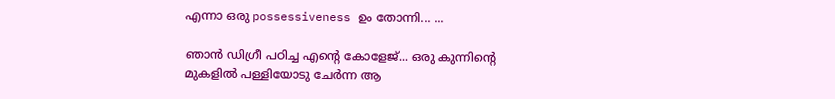എന്നാ ഒരു possessiveness ഉം തോന്നി... ...

ഞാന്‍ ഡിഗ്രീ പഠിച്ച എന്റെ കോളേജ്... ഒരു കുന്നിന്റെ മുകളില്‍ പള്ളിയോടു ചേര്‍ന്ന ആ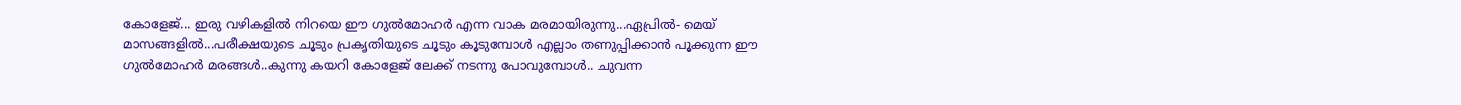കോളേജ്... ഇരു വഴികളില്‍ നിറയെ ഈ ഗുല്‍മോഹര്‍ എന്ന വാക മരമായിരുന്നു...ഏപ്രില്‍- മെയ്‌ മാസങ്ങളില്‍...പരീക്ഷയുടെ ചൂടും പ്രകൃതിയുടെ ചൂടും കൂടുമ്പോള്‍ എല്ലാം തണുപ്പിക്കാന്‍ പൂക്കുന്ന ഈ ഗുല്‍മോഹര്‍ മരങ്ങള്‍..കുന്നു കയറി കോളേജ് ലേക്ക് നടന്നു പോവുമ്പോള്‍.. ചുവന്ന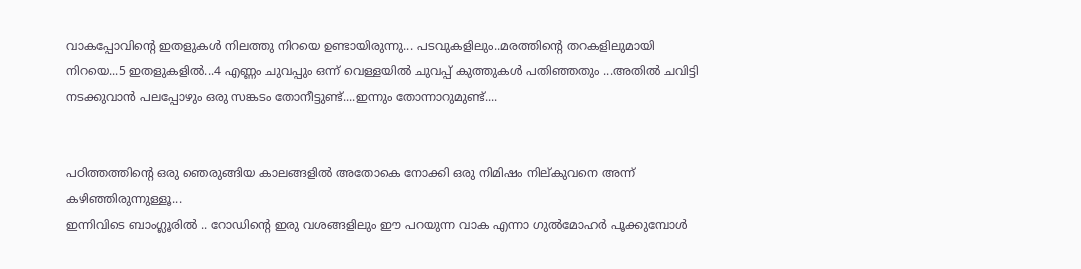വാകപ്പോവിന്റെ ഇതളുകള്‍ നിലത്തു നിറയെ ഉണ്ടായിരുന്നു... പടവുകളിലും..മരത്തിന്റെ തറകളിലുമായി നിറയെ...5 ഇതളുകളില്‍...4 എണ്ണം ചുവപ്പും ഒന്ന് വെള്ളയില്‍ ചുവപ്പ് കുത്തുകള്‍ പതിഞ്ഞതും ...അതില്‍ ചവിട്ടി നടക്കുവാന്‍ പലപ്പോഴും ഒരു സങ്കടം തോനീട്ടുണ്ട്....ഇന്നും തോന്നാറുമുണ്ട്....


പഠിത്തത്തിന്റെ ഒരു ഞെരുങ്ങിയ കാലങ്ങളില്‍ അതോകെ നോക്കി ഒരു നിമിഷം നില്കുവനെ അന്ന് കഴിഞ്ഞിരുന്നുള്ളൂ...
ഇന്നിവിടെ ബാംഗ്ലൂരില്‍ .. റോഡിന്‍റെ ഇരു വശങ്ങളിലും ഈ പറയുന്ന വാക എന്നാ ഗുല്‍മോഹര്‍ പൂക്കുമ്പോള്‍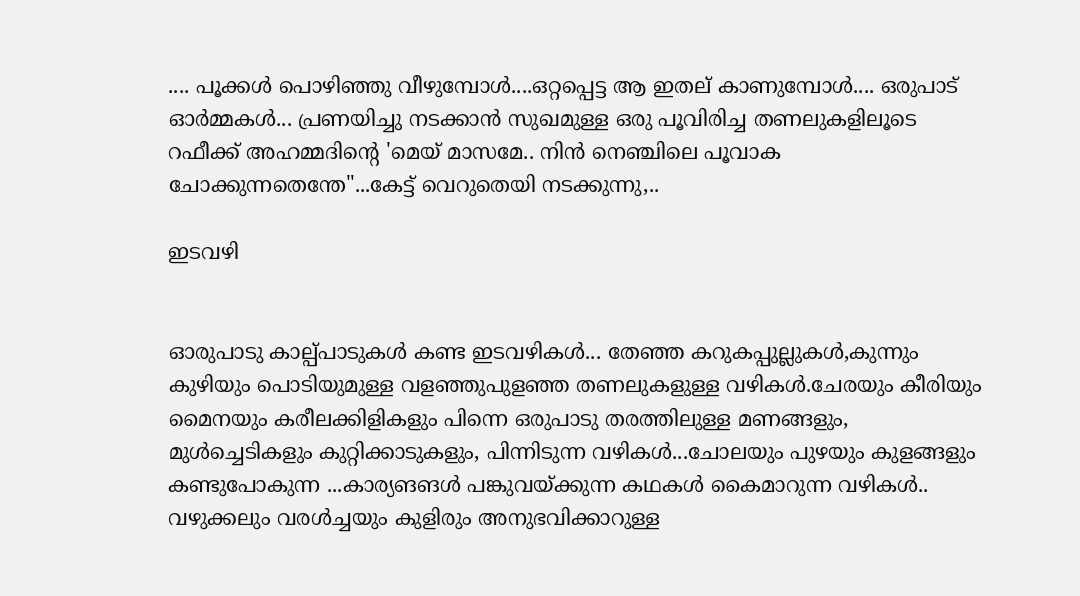.... പൂക്കള്‍ പൊഴിഞ്ഞു വീഴുമ്പോള്‍....ഒറ്റപ്പെട്ട ആ ഇതല് കാണുമ്പോള്‍.... ഒരുപാട് ഓര്‍മ്മകള്‍... പ്രണയിച്ചു നടക്കാന്‍ സുഖമുള്ള ഒരു പൂവിരിച്ച തണലുകളിലൂടെ റഫീക്ക് അഹമ്മദിന്റെ 'മെയ്‌ മാസമേ.. നിന്‍ നെഞ്ചിലെ പൂവാക ചോക്കുന്നതെന്തേ"...കേട്ട് വെറുതെയി നടക്കുന്നു,..

ഇടവഴി


ഓരുപാടു കാല്പ്പാടുകള്‍ കണ്ട ഇടവഴികള്‍... തേഞ്ഞ കറുകപ്പുല്ലുകള്‍,കുന്നും കുഴിയും പൊടിയുമുള്ള വളഞ്ഞുപുളഞ്ഞ തണലുകളുള്ള വഴികള്‍.ചേരയും കീരിയും മൈനയും കരീലക്കിളികളും പിന്നെ ഒരുപാടു തരത്തിലുള്ള മണങ്ങളും, മുള്‍ച്ചെടികളും കുറ്റിക്കാടുകളും, പിന്നിടുന്ന വഴികള്‍...ചോലയും പുഴയും കുളങ്ങളും കണ്ടുപോകുന്ന ...കാര്യങങള്‍ പങ്കുവയ്ക്കുന്ന കഥകള്‍ കൈമാറുന്ന വഴികള്‍.. വഴുക്കലും വരള്‍ച്ചയും കുളിരും അനുഭവിക്കാറുള്ള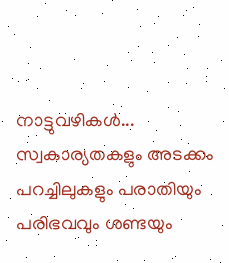നാട്ടുവഴികള്‍... സ്വകാര്യതകളും അടക്കം പറച്ചിലുകളും പരാതിയും പരിഭവവും ശണ്ടയും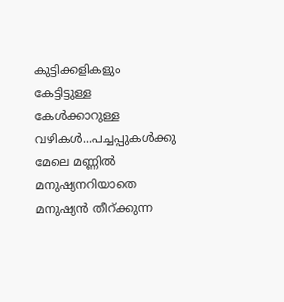കുട്ടിക്കളികളും കേട്ടിട്ടുള്ള കേള്‍ക്കാറുള്ള വഴികള്‍...പച്ചപ്പുകള്‍ക്കു മേലെ മണ്ണില്‍ മനുഷ്യനറിയാതെ മനുഷ്യന്‍ തീറ്ക്കുന്ന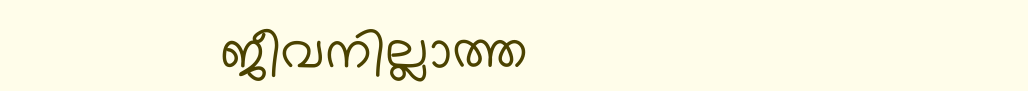ജീവനില്ലാത്ത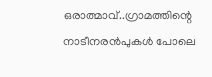ഒരാത്മാവ്..ഗ്രാമത്തിന്റെ നാടീനരന്‍പുകള്‍ പോലെ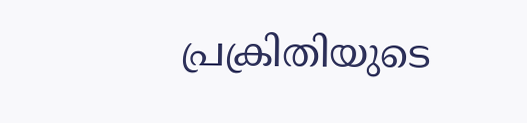പ്രക്രിതിയുടെ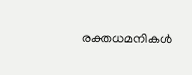രക്തധമനികള്‍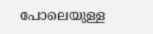പോലെയുള്ള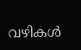വഴികള്‍